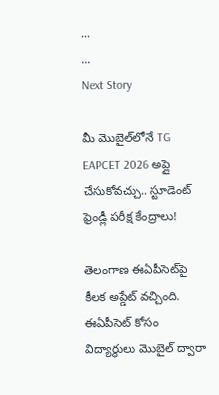...
...
Next Story

మీ మొబైల్‌లోనే TG EAPCET 2026 అప్లై చేసుకోవచ్చు.. స్టూడెంట్ ఫ్రెండ్లీ పరీక్ష కేంద్రాలు!

తెలంగాణ ఈఏపీసెట్‌పై కీలక అప్డేట్ వచ్చింది. ఈఏపీసెట్‌ కోసం విద్యార్థులు మెుబైల్ ద్వారా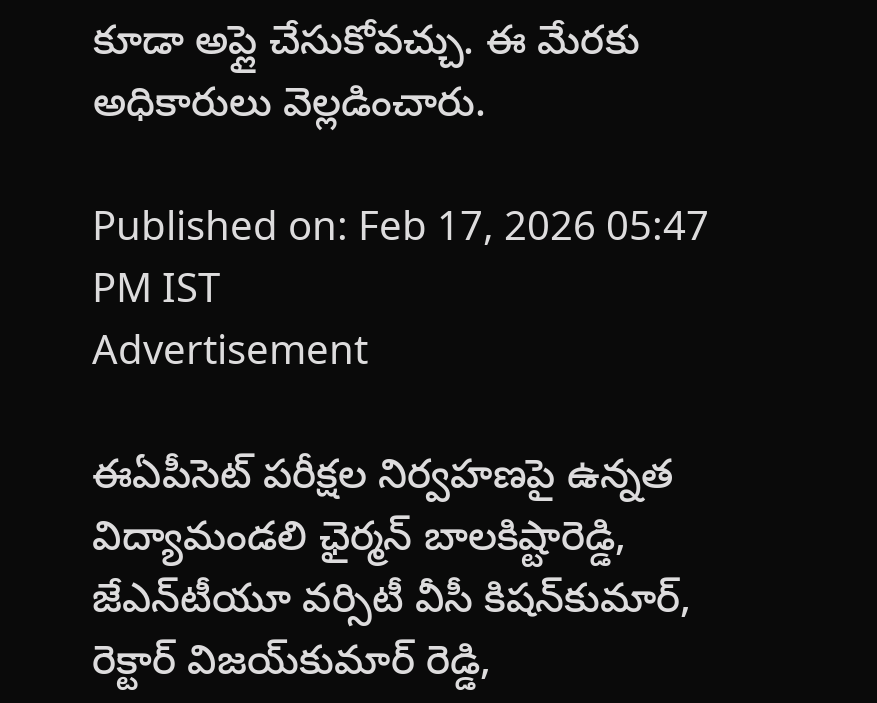కూడా అప్లై చేసుకోవచ్చు. ఈ మేరకు అధికారులు వెల్లడించారు.

Published on: Feb 17, 2026 05:47 PM IST
Advertisement

ఈఏపీసెట్ పరీక్షల నిర్వహణపై ఉన్నత విద్యామండలి ఛైర్మన్ బాలకిష్టారెడ్డి, జేఎన్‌టీయూ వర్సిటీ వీసీ కిషన్‌కుమార్‌, రెక్టార్ విజయ్‌కుమార్ రెడ్డి,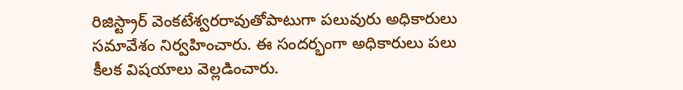రిజిస్ట్రార్ వెంకటేశ్వరరావుతోపాటుగా పలువురు అధికారులు సమావేశం నిర్వహించారు. ఈ సందర్భంగా అధికారులు పలు కీలక విషయాలు వెల్లడించారు.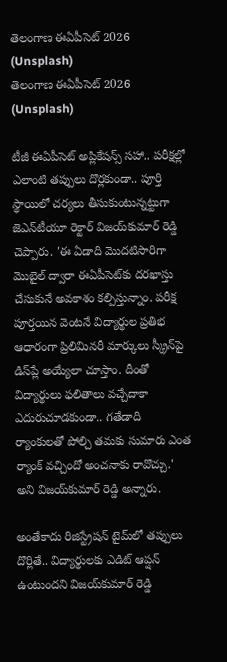తెలంగాణ ఈఏపీసెట్‌ 2026 (Unsplash)
తెలంగాణ ఈఏపీసెట్‌ 2026 (Unsplash)

టీజీ ఈఏపీసెట్ అప్లికేషన్స్ సహా.. పరీక్షల్లో ఎలాంటి తప్పులు దొర్లకుండా.. పూర్తి స్థాయిలో చర్యలు తీసుకుంటున్నట్టుగా జెఎన్‌టీయూ రెక్టార్ విజయ్‌కుమార్ రెడ్డి చెప్పారు. 'ఈ ఏడాది మెుదటిసారిగా మెుబైల్ ద్వారా ఈఏపీసెట్‌కు దరఖాస్తు చేసుకునే అవకాశం కల్పిస్తున్నాం. పరీక్ష పూర్తయిన వెంటనే విద్యార్థుల ప్రతిభ ఆధారంగా ప్రిలిమినరీ మార్కులు స్క్రీన్‌పై డిస్‌ప్లే అయ్యేలా చూస్తాం. దీంతో విద్యార్థులు ఫలితాలు వచ్చేదాకా ఎదురుచూడకుండా.. గతేడాది ర్యాంకులతో పోల్చి తమకు సుమారు ఎంత ర్యాంక్ వచ్చిందో అంచనాకు రావొచ్చు.' అని విజయ్‌కుమార్‌ రెడ్డి అన్నారు.

అంతేకాదు రిజిస్ట్రేషన్ టైమ్‌లో తప్పులు దొర్లితే.. విద్యార్థులకు ఎడిట్ ఆప్షన్ ఉంటుందని విజయ్‌కుమార్ రెడ్డి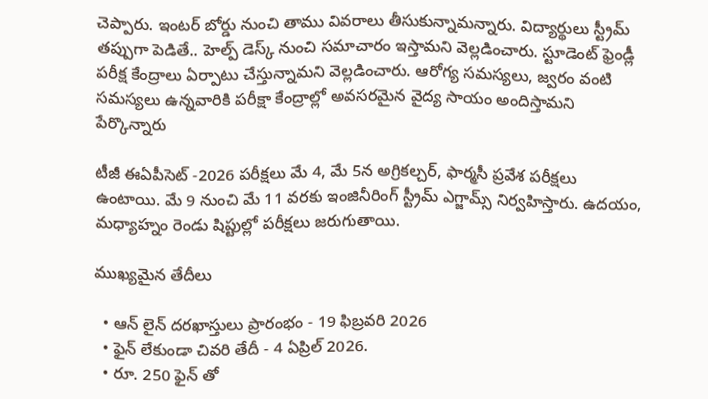చెప్పారు. ఇంటర్ బోర్డు నుంచి తాము వివరాలు తీసుకున్నామన్నారు. విద్యార్థులు స్ట్రీమ్ తప్పుగా పెడితే.. హెల్ప్ డెస్క్‌ నుంచి సమాచారం ఇస్తామని వెల్లడించారు. స్టూడెంట్ ఫ్రెండ్లీ పరీక్ష కేంద్రాలు ఏర్పాటు చేస్తున్నామని వెల్లడించారు. ఆరోగ్య సమస్యలు, జ్వరం వంటి సమస్యలు ఉన్నవారికి పరీక్షా కేంద్రాల్లో అవసరమైన వైద్య సాయం అందిస్తామని పేర్కొన్నారు

టీజీ ఈఏపీసెట్ -2026 పరీక్షలు మే 4, మే 5న అగ్రికల్చర్, ఫార్మసీ ప్రవేశ పరీక్షలు ఉంటాయి. మే 9 నుంచి మే 11 వరకు ఇంజినీరింగ్ స్ట్రీమ్ ఎగ్జామ్స్ నిర్వహిస్తారు. ఉదయం, మధ్యాహ్నం రెండు షిప్టుల్లో పరీక్షలు జరుగుతాయి.

ముఖ్యమైన తేదీలు

  • ఆన్ లైన్ దరఖాస్తులు ప్రారంభం - 19 ఫిబ్రవరి 2026
  • ఫైన్ లేకుండా చివరి తేదీ - 4 ఏప్రిల్ 2026.
  • రూ. 250 ఫైన్ తో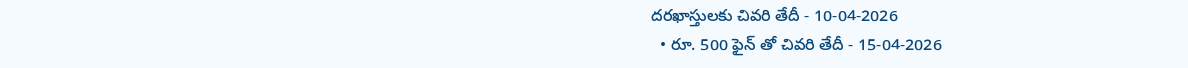దరఖాస్తులకు చివరి తేదీ - 10-04-2026
  • రూ. 500 ఫైన్ తో చివరి తేదీ - 15-04-2026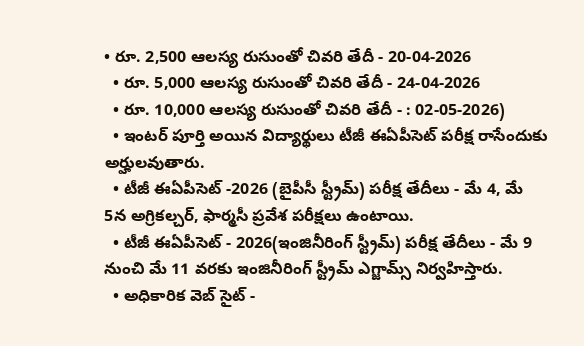• రూ. 2,500 ఆలస్య రుసుంతో చివరి తేదీ - 20-04-2026
  • రూ. 5,000 ఆలస్య రుసుంతో చివరి తేదీ - 24-04-2026
  • రూ. 10,000 ఆలస్య రుసుంతో చివరి తేదీ - : 02-05-2026)
  • ఇంటర్ పూర్తి అయిన విద్యార్థులు టీజీ ఈఏపీసెట్ పరీక్ష రాసేందుకు అర్హులవుతారు.
  • టీజీ ఈఏపీసెట్ -2026 (బైపీసీ స్ట్రీమ్) పరీక్ష తేదీలు - మే 4, మే 5న అగ్రికల్చర్, ఫార్మసీ ప్రవేశ పరీక్షలు ఉంటాయి.
  • టీజీ ఈఏపీసెట్ - 2026(ఇంజినీరింగ్ స్ట్రీమ్) పరీక్ష తేదీలు - మే 9 నుంచి మే 11 వరకు ఇంజినీరింగ్ స్ట్రీమ్ ఎగ్జామ్స్ నిర్వహిస్తారు.
  • అధికారిక వెబ్ సైట్ -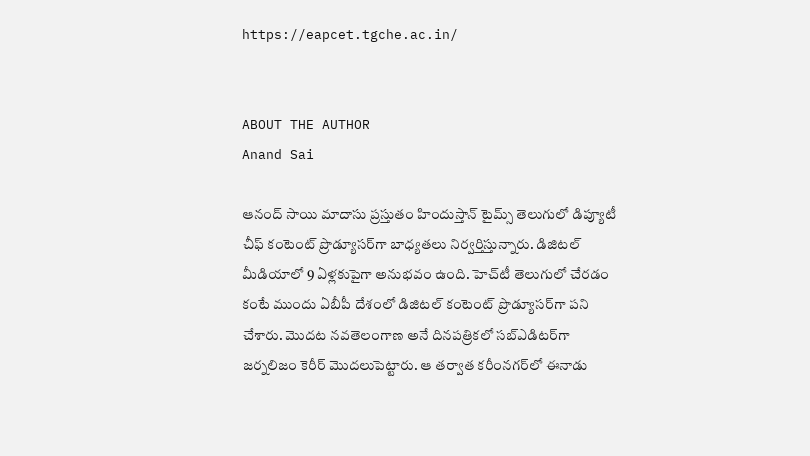https://eapcet.tgche.ac.in/


ABOUT THE AUTHOR
Anand Sai

ఆనంద్ సాయి మాదాసు ప్రస్తుతం హిందుస్తాన్ టైమ్స్ తెలుగులో డిప్యూటీ చీఫ్ కంటెంట్ ప్రొడ్యూసర్‌గా బాధ్యతలు నిర్వర్తిస్తున్నారు. డిజిటల్ మీడియాలో 9 ఏళ్లకుపైగా అనుభవం ఉంది. హెచ్‌టీ తెలుగులో చేరడం కంటే ముందు ఏబీపీ దేశంలో డిజిటల్ కంటెంట్ ప్రొడ్యూసర్‌గా పని చేశారు. మెుదట నవతెలంగాణ అనే దినపత్రికలో సబ్ఎడిటర్‌గా జర్నలిజం కెరీర్ మెుదలుపెట్టారు. ఆ తర్వాత కరీంనగర్‌లో ఈనాడు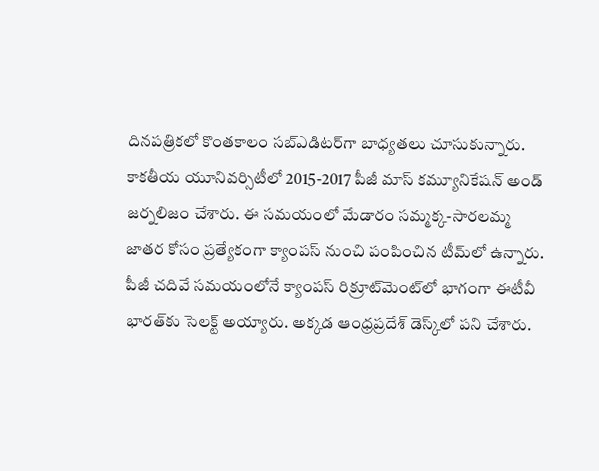దినపత్రికలో కొంతకాలం సబ్‌ఎడిటర్‌గా బాధ్యతలు చూసుకున్నారు. కాకతీయ యూనివర్సిటీలో 2015-2017 పీజీ మాస్ కమ్యూనికేషన్ అండ్ జర్నలిజం చేశారు. ఈ సమయంలో మేడారం సమ్మక్క-సారలమ్మ జాతర కోసం ప్రత్యేకంగా క్యాంపస్ నుంచి పంపించిన టీమ్‌లో ఉన్నారు. పీజీ చదివే సమయంలోనే క్యాంపస్ రిక్రూట్‌మెంట్‌లో భాగంగా ఈటీవీ భారత్‌కు సెలక్ట్ అయ్యారు. అక్కడ ఆంధ్రప్రదేశ్‌ డెస్క్‌లో పని చేశారు.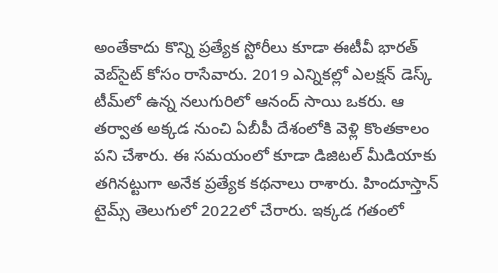అంతేకాదు కొన్ని ప్రత్యేక స్టోరీలు కూడా ఈటీవీ భారత్ వెబ్‌సైట్ కోసం రాసేవారు. 2019 ఎన్నికల్లో ఎలక్షన్ డెస్క్‌ టీమ్‌లో ఉన్న నలుగురిలో ఆనంద్ సాయి ఒకరు. ఆ తర్వాత అక్కడ నుంచి ఏబీపీ దేశంలోకి వెళ్లి కొంతకాలం పని చేశారు. ఈ సమయంలో కూడా డిజిటల్ మీడియాకు తగినట్టుగా అనేక ప్రత్యేక కథనాలు రాశారు. హిందూస్తాన్ టైమ్స్‌ తెలుగులో 2022లో చేరారు. ఇక్కడ గతంలో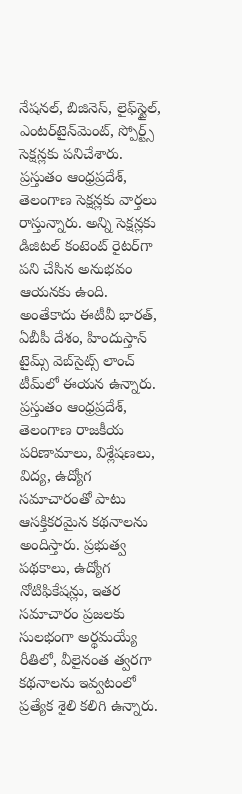నేషనల్, బిజినెస్, లైఫ్‌స్టైల్, ఎంటర్‌టైన్‌మెంట్‌, స్పోర్ట్స్‌ సెక్షన్లకు పనిచేశారు. ప్రస్తుతం ఆంధ్రప్రదేశ్, తెలంగాణ సెక్షన్లకు వార్తలు రాస్తున్నారు. అన్ని సెక్షన్లకు డిజిటల్ కంటెంట్ రైటర్‌గా పని చేసిన అనుభవం ఆయనకు ఉంది. అంతేకాదు ఈటీవీ భారత్, ఏబీపీ దేశం, హిందుస్తాన్ టైమ్స్ వెబ్‌సైట్స్ లాంచ్ టీమ్‌లో ఈయన ఉన్నారు. ప్రస్తుతం ఆంధ్రప్రదేశ్, తెలంగాణ రాజకీయ పరిణామాలు, విశ్లేషణలు, విద్య, ఉద్యోగ సమాచారంతో పాటు ఆసక్తికరమైన కథనాలను అందిస్తారు. ప్రభుత్వ పథకాలు, ఉద్యోగ నోటిఫికేషన్లు, ఇతర సమాచారం ప్రజలకు సులభంగా అర్థమయ్యే రీతిలో, వీలైనంత త్వరగా కథనాలను ఇవ్వటంలో ప్రత్యేక శైలి కలిగి ఉన్నారు.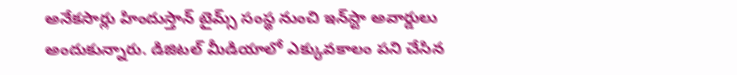అనేకసార్లు హిందుస్తాన్ టైమ్స్ సంస్థ నుంచి ఇన్‌స్టా అవార్డులు అందుకున్నారు. డిజిటల్ మీడియాలో ఎక్కువకాలం పని చేసిన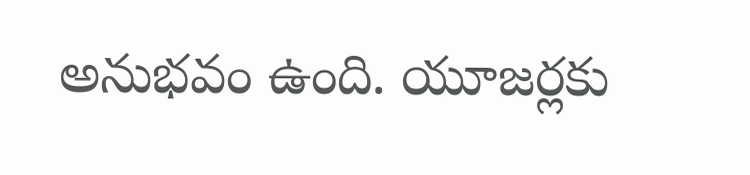అనుభవం ఉంది. యూజర్లకు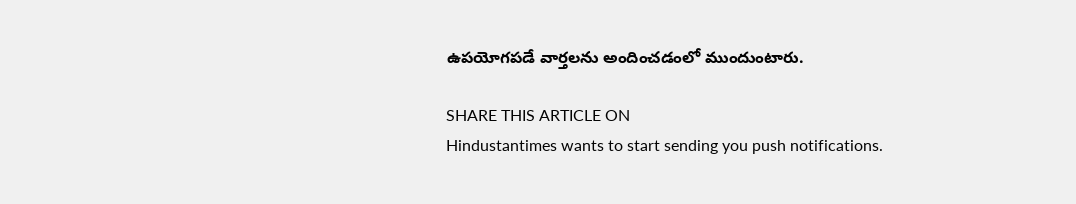ఉపయోగపడే వార్తలను అందించడంలో ముందుంటారు.

SHARE THIS ARTICLE ON
Hindustantimes wants to start sending you push notifications.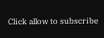Click allow to subscribe